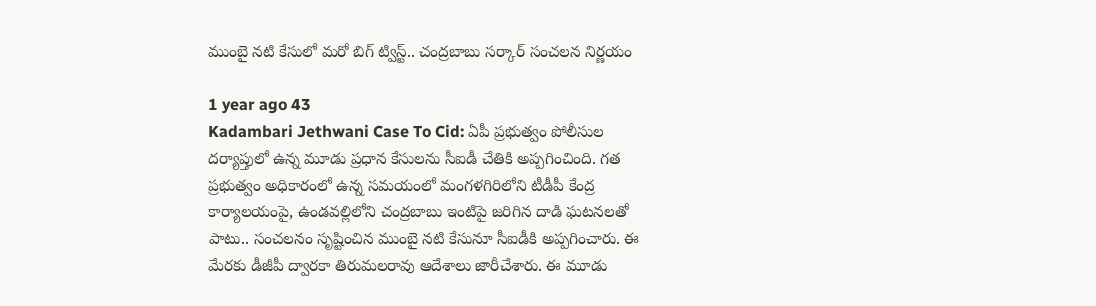ముంబై నటి కేసులో మరో బిగ్ ట్విస్ట్.. చంద్రబాబు సర్కార్ సంచలన నిర్ణయం

1 year ago 43
Kadambari Jethwani Case To Cid: ఏపీ ప్రభుత్వం పోలీసుల దర్యాప్తులో ఉన్న మూడు ప్రధాన కేసులను సీఐడీ చేతికి అప్పగించింది. గత ప్రభుత్వం అధికారంలో ఉన్న సమయంలో మంగళగిరిలోని టీడీపీ కేంద్ర కార్యాలయంపై, ఉండవల్లిలోని చంద్రబాబు ఇంటిపై జరిగిన దాడి ఘటనలతో పాటు.. సంచలనం సృష్టించిన ముంబై నటి కేసునూ సీఐడీకి అప్పగించారు. ఈ మేరకు డీజీపీ ద్వారకా తిరుమలరావు ఆదేశాలు జారీచేశారు. ఈ మూడు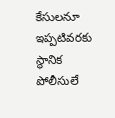కేసులనూ ఇప్పటివరకు స్థానిక పోలీసులే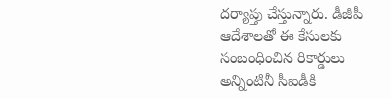దర్యాప్తు చేస్తున్నారు. డీజీపీ ఆదేశాలతో ఈ కేసులకు సంబంధించిన రికార్డులు అన్నింటినీ సీఐడీకి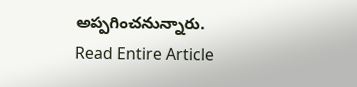అప్పగించనున్నారు.
Read Entire Article